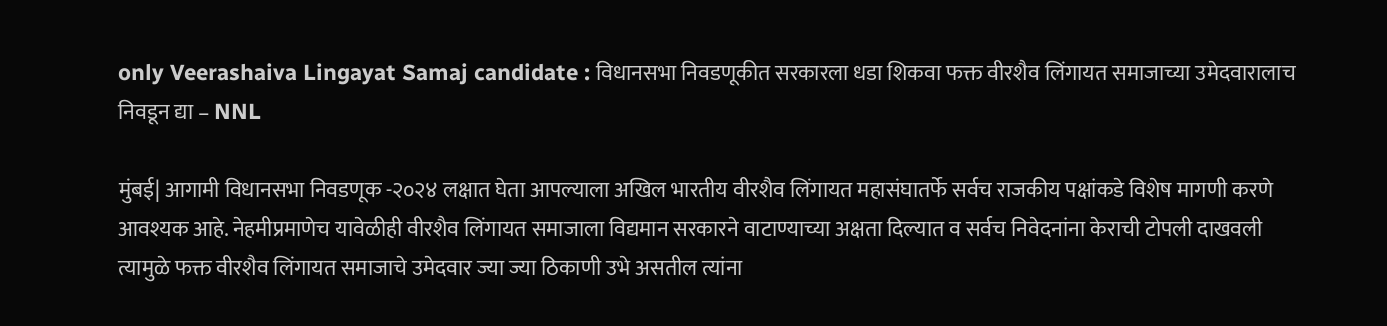only Veerashaiva Lingayat Samaj candidate : विधानसभा निवडणूकीत सरकारला धडा शिकवा फक्त वीरशैव लिंगायत समाजाच्या उमेदवारालाच निवडून द्या – NNL

मुंबई| आगामी विधानसभा निवडणूक -२०२४ लक्षात घेता आपल्याला अखिल भारतीय वीरशैव लिंगायत महासंघातर्फे सर्वच राजकीय पक्षांकडे विशेष मागणी करणे आवश्यक आहे. नेहमीप्रमाणेच यावेळीही वीरशैव लिंगायत समाजाला विद्यमान सरकारने वाटाण्याच्या अक्षता दिल्यात व सर्वच निवेदनांना केराची टोपली दाखवली त्यामुळे फक्त वीरशैव लिंगायत समाजाचे उमेदवार ज्या ज्या ठिकाणी उभे असतील त्यांना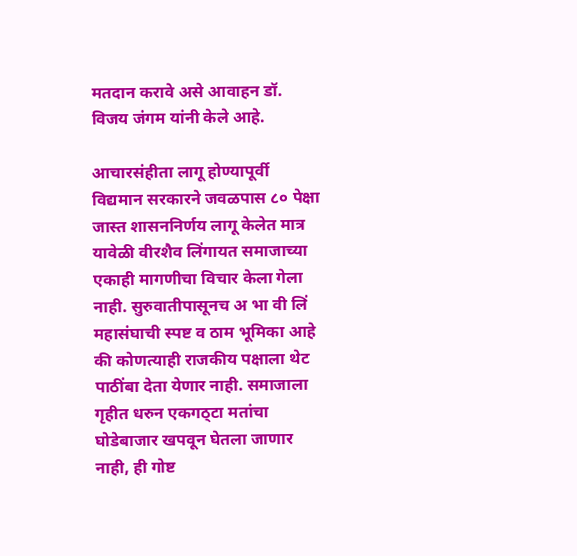मतदान करावे असे आवाहन डॉ. विजय जंगम यांनी केले आहे.

आचारसंहीता लागू होण्यापूर्वी विद्यमान सरकारने जवळपास ८० पेक्षा जास्त शासननिर्णय लागू केलेत मात्र यावेळी वीरशैव लिंगायत समाजाच्या एकाही मागणीचा विचार केला गेला नाही. सुरुवातीपासूनच अ भा वी लिं महासंघाची स्पष्ट व ठाम भूमिका आहे की कोणत्याही राजकीय पक्षाला थेट पाठींबा देता येणार नाही. समाजाला गृहीत धरुन एकगठ्टा मतांचा घोडेबाजार खपवून घेतला जाणार नाही, ही गोष्ट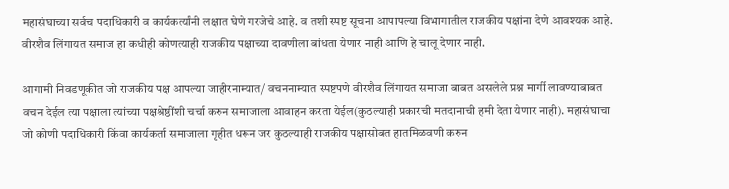महासंघाच्या सर्वच पदाधिकारी व कार्यकर्त्यांनी लक्षात घेणे गरजेचे आहे. व तशी स्पष्ट सूचना आपापल्या विभागातील राजकीय पक्षांना देणे आवश्यक आहे. वीरशैव लिंगायत समाज हा कधीही कोणत्याही राजकीय पक्षाच्या दावणीला बांधता येणार नाही आणि हे चालू देणार नाही.

आगामी निवडणूकीत जो राजकीय पक्ष आपल्या जाहीरनाम्यात/ वचननाम्यात स्पष्टपणे वीरशैव लिंगायत समाजा बाबत असलेले प्रश्न मार्गी लावण्याबाबत वचन देईल त्या पक्षाला त्यांच्या पक्षश्रेष्ठींशी चर्चा करुन समाजाला आवाहन करता येईल(कुठल्याही प्रकारची मतदानाची हमी देता येणार नाही). महासंघाचा जो कोणी पदाधिकारी किंवा कार्यकर्ता समाजाला गृहीत धरून जर कुठल्याही राजकीय पक्षासोबत हातमिळवणी करुन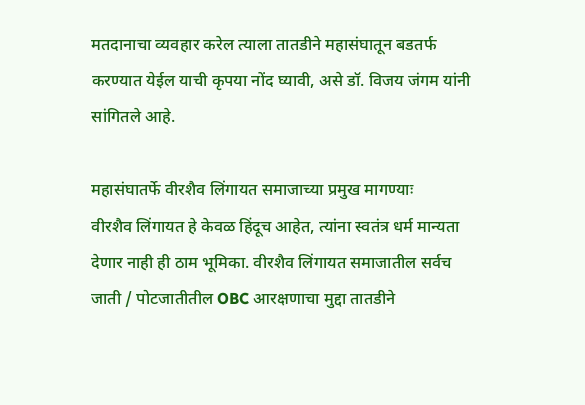मतदानाचा व्यवहार करेल त्याला तातडीने महासंघातून बडतर्फ करण्यात येईल याची कृपया नोंद घ्यावी, असे डॉ. विजय जंगम यांनी सांगितले आहे.

महासंघातर्फे वीरशैव लिंगायत समाजाच्या प्रमुख मागण्याः
वीरशैव लिंगायत हे केवळ हिंदूच आहेत, त्यांना स्वतंत्र धर्म मान्यता देणार नाही ही ठाम भूमिका. वीरशैव लिंगायत समाजातील सर्वच जाती / पोटजातीतील OBC आरक्षणाचा मुद्दा तातडीने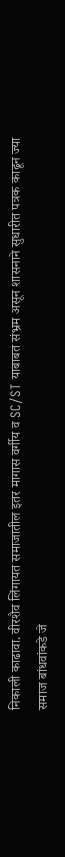निकाली काढावा. वीरशैव लिंगायत समाजातील इतर मागास वर्गीय व SC/ST याबाबत संभ्रम असून शासनाने सुधारीत पत्रक काढून ज्या समाज बांधवांकडे जे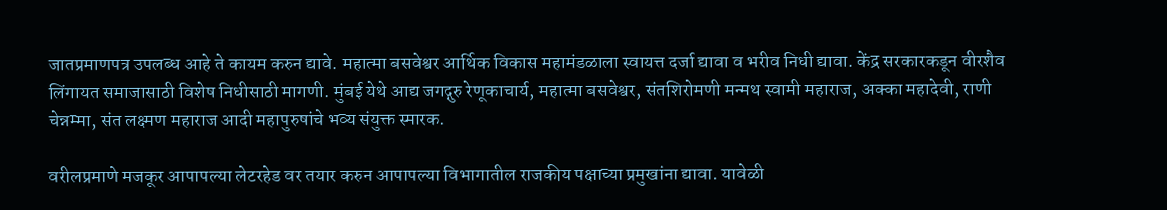जातप्रमाणपत्र उपलब्ध आहे ते कायम करुन द्यावे. महात्मा बसवेश्वर आर्थिक विकास महामंडळाला स्वायत्त दर्जा द्यावा व भरीव निधी द्यावा. केंद्र सरकारकडून वीरशैव लिंगायत समाजासाठी विशेष निधीसाठी मागणी. मुंबई येथे आद्य जगद्गुरु रेणूकाचार्य, महात्मा बसवेश्वर, संतशिरोमणी मन्मथ स्वामी महाराज, अक्का महादेवी, राणी चेन्नम्मा, संत लक्ष्मण महाराज आदी महापुरुषांचे भव्य संयुक्त स्मारक.

वरीलप्रमाणे मजकूर आपापल्या लेटरहेड वर तयार करुन आपापल्या विभागातील राजकीय पक्षाच्या प्रमुखांना द्यावा. यावेळी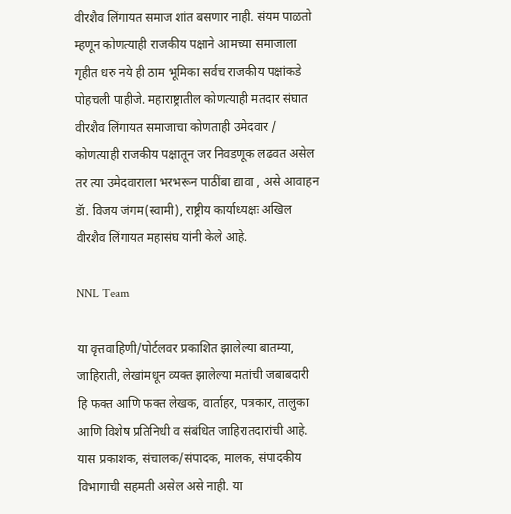वीरशैव लिंगायत समाज शांत बसणार नाही. संयम पाळतो म्हणून कोणत्याही राजकीय पक्षाने आमच्या समाजाला गृहीत धरु नये ही ठाम भूमिका सर्वच राजकीय पक्षांकडे पोहचली पाहीजे. महाराष्ट्रातील कोणत्याही मतदार संघात वीरशैव लिंगायत समाजाचा कोणताही उमेदवार / कोणत्याही राजकीय पक्षातून जर निवडणूक लढवत असेल तर त्या उमेदवाराला भरभरून पाठींबा द्यावा , असे आवाहन डॅा. विजय जंगम(स्वामी), राष्ट्रीय कार्याध्यक्षः अखिल वीरशैव लिंगायत महासंघ यांनी केले आहे.

NNL Team

या वृत्तवाहिणी/पोर्टलवर प्रकाशित झालेल्या बातम्या, जाहिराती, लेखांमधून व्यक्त झालेल्या मतांची जबाबदारी हि फक्त आणि फक्त लेखक, वार्ताहर, पत्रकार, तालुका आणि विशेष प्रतिनिधी व संबंधित जाहिरातदारांची आहे. यास प्रकाशक, संचालक/संपादक, मालक, संपादकीय विभागाची सहमती असेल असे नाही. या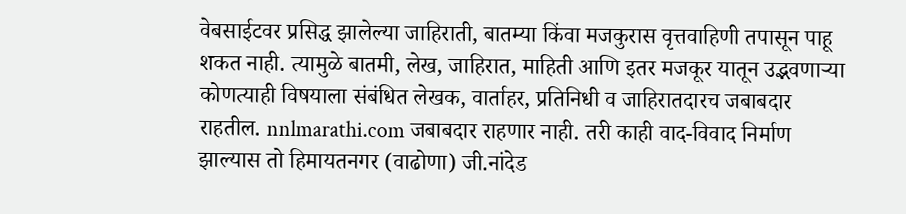वेबसाईटवर प्रसिद्ध झालेल्या जाहिराती, बातम्या किंवा मजकुरास वृत्तवाहिणी तपासून पाहू शकत नाही. त्यामुळे बातमी, लेख, जाहिरात, माहिती आणि इतर मजकूर यातून उद्भवणाऱ्या कोणत्याही विषयाला संबंधित लेखक, वार्ताहर, प्रतिनिधी व जाहिरातदारच जबाबदार राहतील. nnlmarathi.com जबाबदार राहणार नाही. तरी काही वाद-विवाद निर्माण झाल्यास तो हिमायतनगर (वाढोणा) जी.नांदेड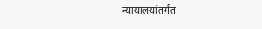न्यायालयांतर्गत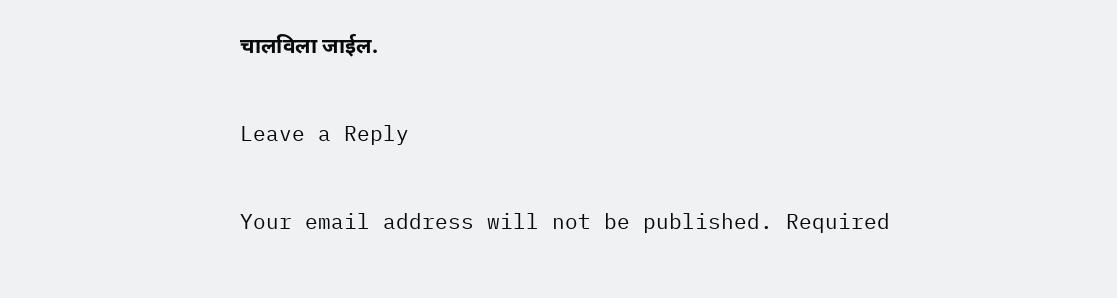चालविला जाईल.

Leave a Reply

Your email address will not be published. Required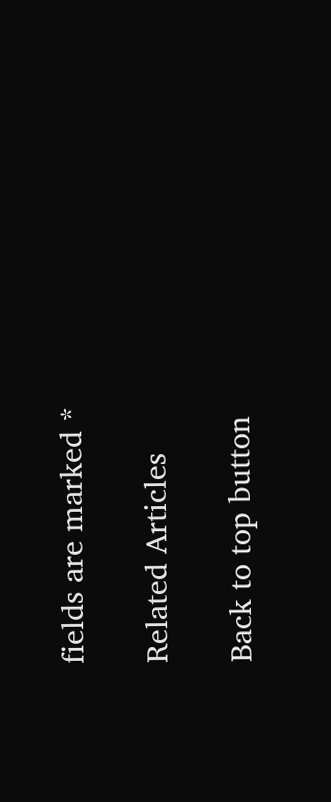fields are marked *

Related Articles

Back to top button